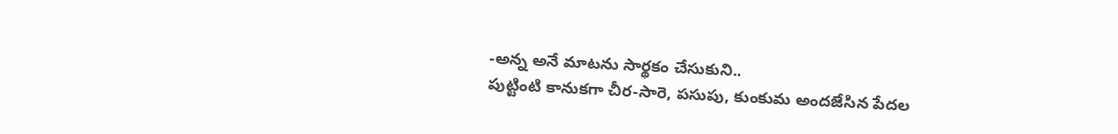-అన్న అనే మాటను సార్థకం చేసుకుని..
పుట్టింటి కానుకగా చీర-సారె, పసుపు, కుంకుమ అందజేసిన పేదల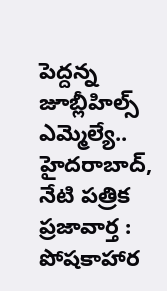పెద్దన్న జూబ్లీహిల్స్ ఎమ్మెల్యే..
హైదరాబాద్, నేటి పత్రిక ప్రజావార్త :
పోషకాహార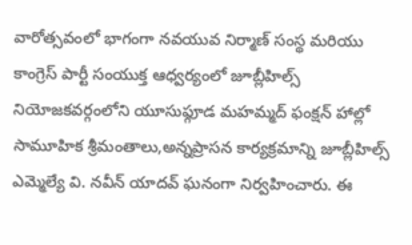వారోత్సవంలో భాగంగా నవయువ నిర్మాణ్ సంస్థ మరియు కాంగ్రెస్ పార్టీ సంయుక్త ఆధ్వర్యంలో జూబ్లీహిల్స్ నియోజకవర్గంలోని యూసుఫ్గూడ మహమ్మద్ ఫంక్షన్ హాల్లో సామూహిక శ్రీమంతాలు,అన్నప్రాసన కార్యక్రమాన్ని జూబ్లీహిల్స్ ఎమ్మెల్యే వి. నవీన్ యాదవ్ ఘనంగా నిర్వహించారు. ఈ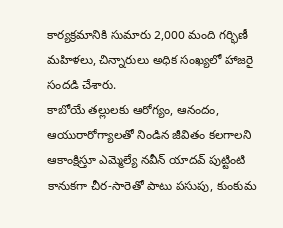కార్యక్రమానికి సుమారు 2,000 మంది గర్భిణీ మహిళలు, చిన్నారులు అధిక సంఖ్యలో హాజరై సందడి చేశారు.
కాబోయే తల్లులకు ఆరోగ్యం, ఆనందం, ఆయురారోగ్యాలతో నిండిన జీవితం కలగాలని ఆకాంక్షిస్తూ ఎమ్మెల్యే నవీన్ యాదవ్ పుట్టింటి కానుకగా చీర-సారెతో పాటు పసుపు, కుంకుమ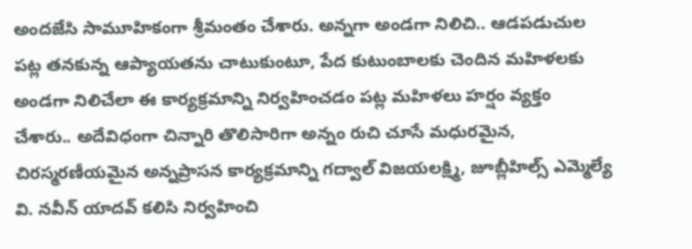అందజేసి సామూహికంగా శ్రీమంతం చేశారు. అన్నగా అండగా నిలిచి.. ఆడపడుచుల పట్ల తనకున్న ఆప్యాయతను చాటుకుంటూ, పేద కుటుంబాలకు చెందిన మహిళలకు అండగా నిలిచేలా ఈ కార్యక్రమాన్ని నిర్వహించడం పట్ల మహిళలు హర్షం వ్యక్తం చేశారు.. అదేవిధంగా చిన్నారి తొలిసారిగా అన్నం రుచి చూసే మధురమైన, చిరస్మరణీయమైన అన్నప్రాసన కార్యక్రమాన్ని గద్వాల్ విజయలక్ష్మి, జూబ్లీహిల్స్ ఎమ్మెల్యే వి. నవీన్ యాదవ్ కలిసి నిర్వహించి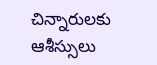చిన్నారులకు ఆశీస్సులు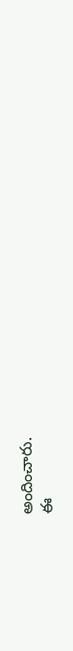అందించారు.
ఈ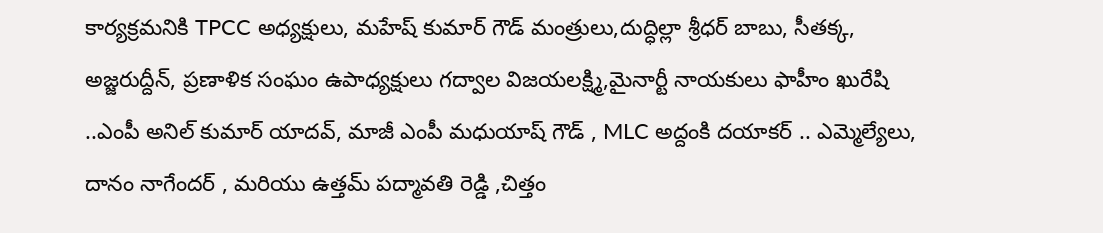కార్యక్రమనికి TPCC అధ్యక్షులు, మహేష్ కుమార్ గౌడ్ మంత్రులు,దుద్ధిల్లా శ్రీధర్ బాబు, సీతక్క, అజ్జరుద్దీన్, ప్రణాళిక సంఘం ఉపాధ్యక్షులు గద్వాల విజయలక్ష్మి,మైనార్టీ నాయకులు ఫాహీం ఖురేషి ..ఎంపీ అనిల్ కుమార్ యాదవ్, మాజీ ఎంపీ మధుయాష్ గౌడ్ , MLC అద్దంకి దయాకర్ .. ఎమ్మెల్యేలు, దానం నాగేందర్ , మరియు ఉత్తమ్ పద్మావతి రెడ్డి ,చిత్తం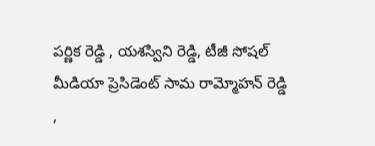పర్ణిక రెడ్డి , యశస్విని రెడ్డి, టీజీ సోషల్ మీడియా ప్రెసిడెంట్ సామ రామ్మోహన్ రెడ్డి ,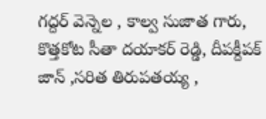గద్దర్ వెన్నెల , కాల్వ సుజాత గారు, కొత్తకోట సీతా దయాకర్ రెడ్డి, దీపక్దీపక్ జాన్ ,సరిత తిరుపతయ్య ,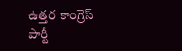ఉత్తర కాంగ్రెస్ పార్టీ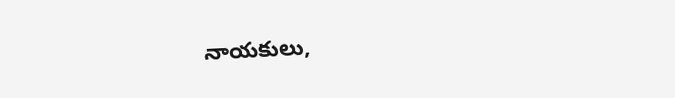నాయకులు,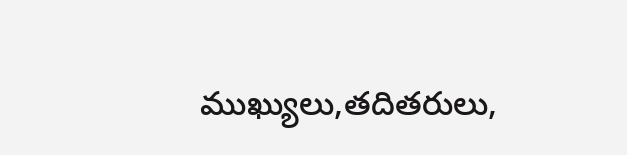ముఖ్యులు,తదితరులు,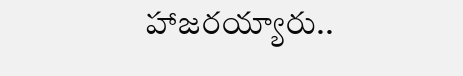హాజరయ్యారు..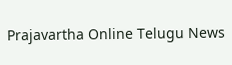Prajavartha Online Telugu News